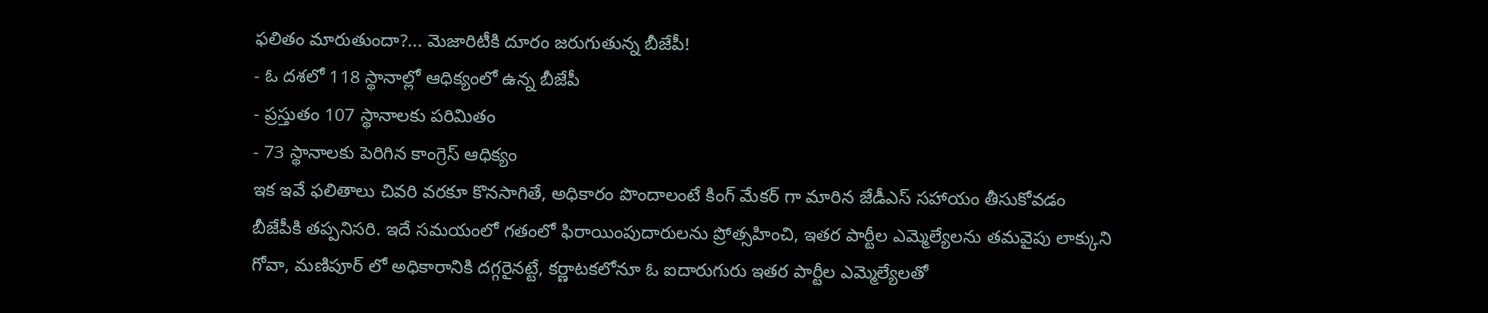ఫలితం మారుతుందా?... మెజారిటీకి దూరం జరుగుతున్న బీజేపీ!
- ఓ దశలో 118 స్థానాల్లో ఆధిక్యంలో ఉన్న బీజేపీ
- ప్రస్తుతం 107 స్థానాలకు పరిమితం
- 73 స్థానాలకు పెరిగిన కాంగ్రెస్ ఆధిక్యం
ఇక ఇవే ఫలితాలు చివరి వరకూ కొనసాగితే, అధికారం పొందాలంటే కింగ్ మేకర్ గా మారిన జేడీఎస్ సహాయం తీసుకోవడం బీజేపీకి తప్పనిసరి. ఇదే సమయంలో గతంలో ఫిరాయింపుదారులను ప్రోత్సహించి, ఇతర పార్టీల ఎమ్మెల్యేలను తమవైపు లాక్కుని గోవా, మణిపూర్ లో అధికారానికి దగ్గరైనట్టే, కర్ణాటకలోనూ ఓ ఐదారుగురు ఇతర పార్టీల ఎమ్మెల్యేలతో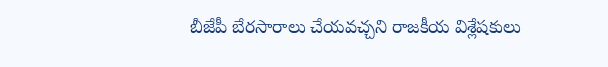బీజేపీ బేరసారాలు చేయవచ్చని రాజకీయ విశ్లేషకులు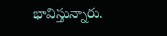భావిస్తున్నారు.